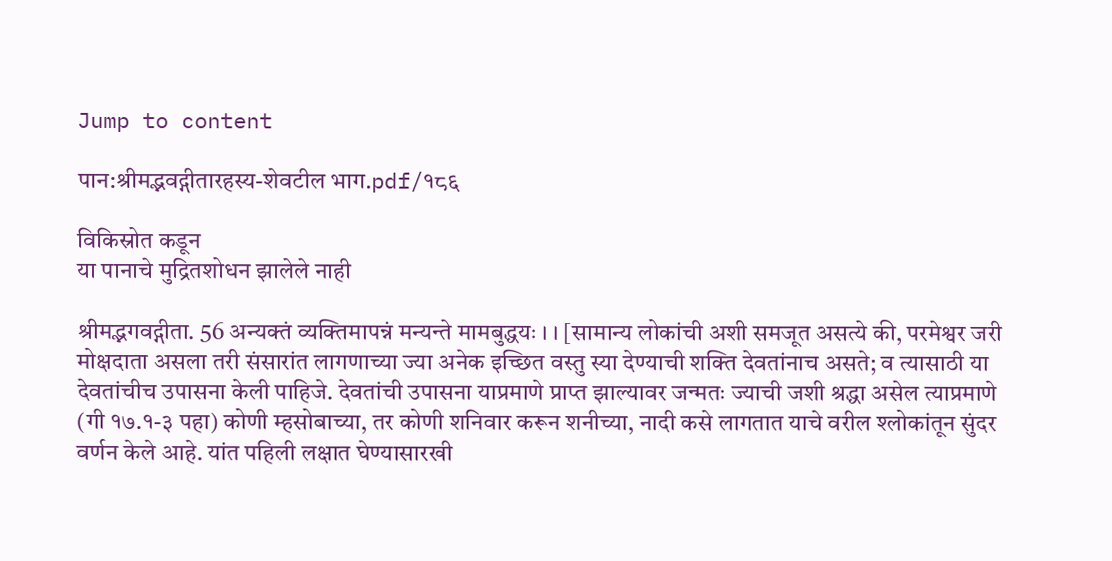Jump to content

पान:श्रीमद्भवद्गीतारहस्य-शेवटील भाग.pdf/१८६

विकिस्रोत कडून
या पानाचे मुद्रितशोधन झालेले नाही

श्रीमद्भगवद्गीता. 56 अन्यक्तं व्यक्तिमापन्नं मन्यन्ते मामबुद्धयः । । [सामान्य लोकांची अशी समजूत असत्ये की, परमेश्वर जरी मोक्षदाता असला तरी संसारांत लागणाच्या ज्या अनेक इच्छित वस्तु स्या देण्याची शक्ति देवतांनाच असते; व त्यासाठी या देवतांचीच उपासना केली पाहिजे. देवतांची उपासना याप्रमाणे प्राप्त झाल्यावर जन्मतः ज्याची जशी श्रद्धा असेल त्याप्रमाणे (गी १७.१-३ पहा) कोणी म्हसोबाच्या, तर कोणी शनिवार करून शनीच्या, नादी कसे लागतात याचे वरील श्लोकांतून सुंदर वर्णन केले आहे. यांत पहिली लक्षात घेण्यासारखी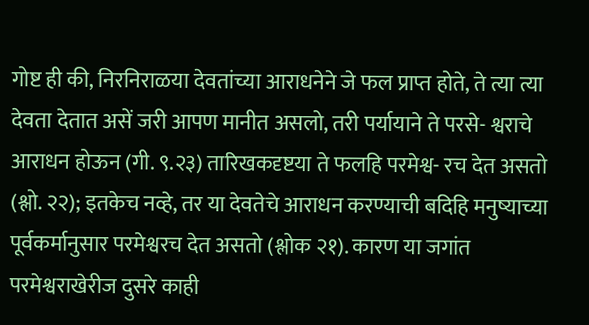गोष्ट ही की, निरनिराळया देवतांच्या आराधनेने जे फल प्राप्त होते, ते त्या त्या देवता देतात असें जरी आपण मानीत असलो, तरी पर्यायाने ते परसे- श्वराचे आराधन होऊन (गी. ९.२३) तारिखकदृष्टया ते फलहि परमेश्व- रच देत असतो (श्लो. २२); इतकेच नव्हे, तर या देवतेचे आराधन करण्याची बदिहि मनुष्याच्या पूर्वकर्मानुसार परमेश्वरच देत असतो (श्लोक २१). कारण या जगांत परमेश्वराखेरीज दुसरे काही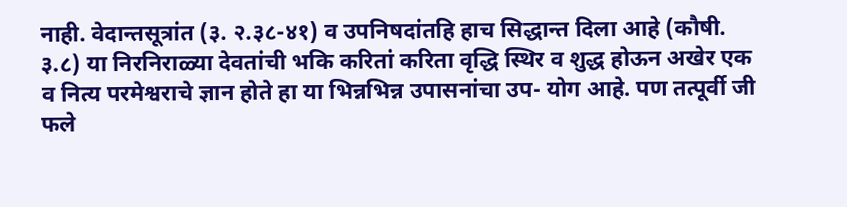नाही. वेदान्तसूत्रांत (३. २.३८-४१) व उपनिषदांतहि हाच सिद्धान्त दिला आहे (कौषी. ३.८) या निरनिराळ्या देवतांची भकि करितां करिता वृद्धि स्थिर व शुद्ध होऊन अखेर एक व नित्य परमेश्वराचे ज्ञान होते हा या भिन्नभिन्न उपासनांचा उप- योग आहे. पण तत्पूर्वी जी फले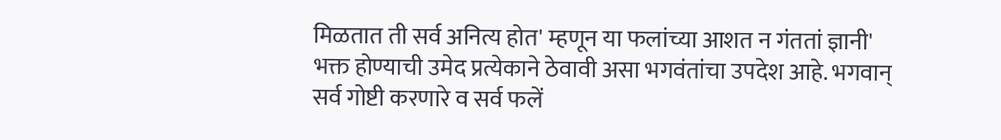मिळतात ती सर्व अनित्य होत' म्हणून या फलांच्या आशत न गंततां ज्ञानी' भक्त होण्याची उमेद प्रत्येकाने ठेवावी असा भगवंतांचा उपदेश आहे. भगवान् सर्व गोष्टी करणारे व सर्व फलें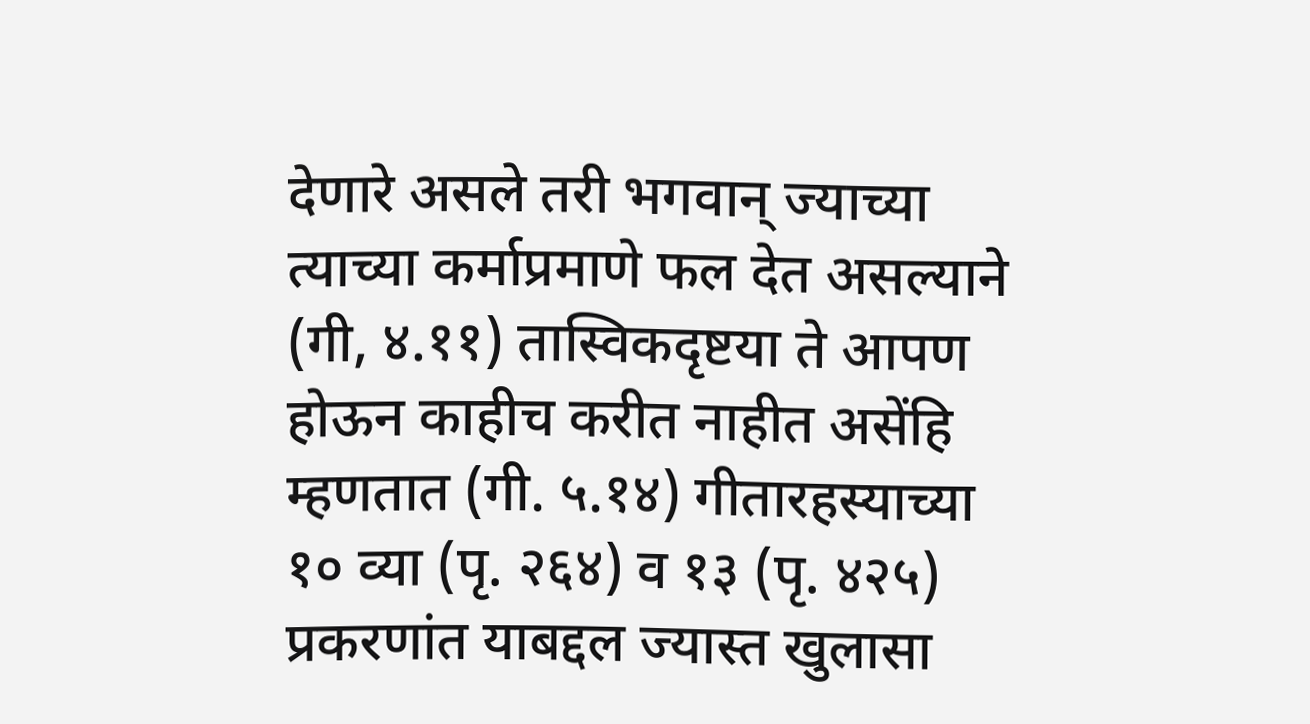देणारे असले तरी भगवान् ज्याच्या त्याच्या कर्माप्रमाणे फल देत असल्याने (गी, ४.११) तास्विकदृष्टया ते आपण होऊन काहीच करीत नाहीत असेंहि म्हणतात (गी. ५.१४) गीतारहस्याच्या १० व्या (पृ. २६४) व १३ (पृ. ४२५) प्रकरणांत याबद्दल ज्यास्त खुलासा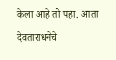केला आहे तो पहा. आता देवताराधनेचे